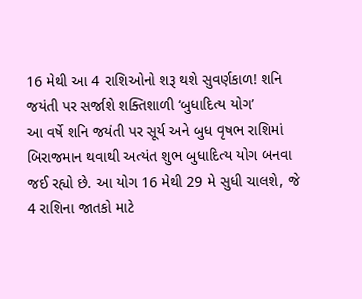16 મેથી આ 4 રાશિઓનો શરૂ થશે સુવર્ણકાળ! શનિ જયંતી પર સર્જાશે શક્તિશાળી ‘બુધાદિત્ય યોગ’
આ વર્ષે શનિ જયંતી પર સૂર્ય અને બુધ વૃષભ રાશિમાં બિરાજમાન થવાથી અત્યંત શુભ બુધાદિત્ય યોગ બનવા જઈ રહ્યો છે. આ યોગ 16 મેથી 29 મે સુધી ચાલશે, જે 4 રાશિના જાતકો માટે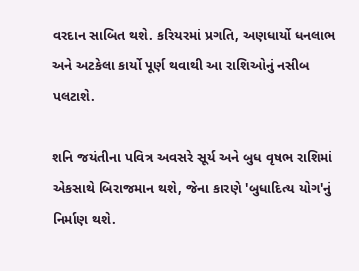વરદાન સાબિત થશે. કરિયરમાં પ્રગતિ, અણધાર્યો ધનલાભ અને અટકેલા કાર્યો પૂર્ણ થવાથી આ રાશિઓનું નસીબ પલટાશે.

શનિ જયંતીના પવિત્ર અવસરે સૂર્ય અને બુધ વૃષભ રાશિમાં એકસાથે બિરાજમાન થશે, જેના કારણે 'બુધાદિત્ય યોગ'નું નિર્માણ થશે.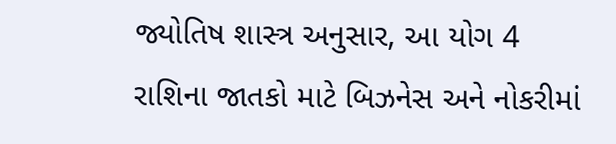જ્યોતિષ શાસ્ત્ર અનુસાર, આ યોગ 4 રાશિના જાતકો માટે બિઝનેસ અને નોકરીમાં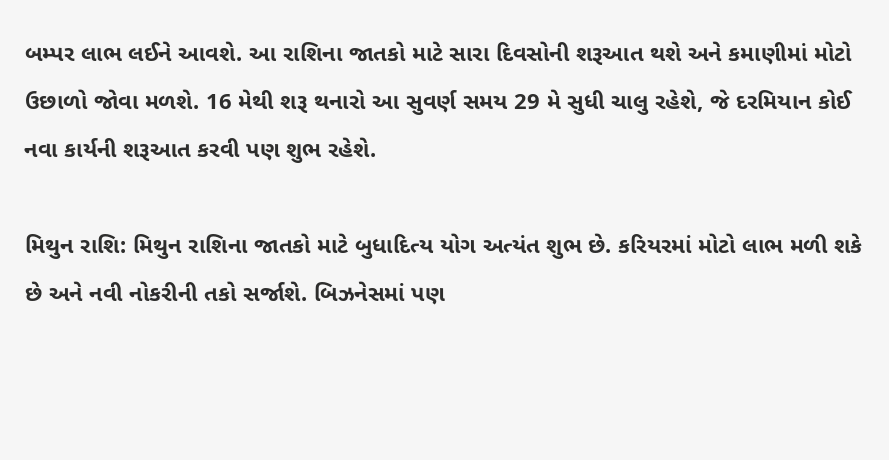બમ્પર લાભ લઈને આવશે. આ રાશિના જાતકો માટે સારા દિવસોની શરૂઆત થશે અને કમાણીમાં મોટો ઉછાળો જોવા મળશે. 16 મેથી શરૂ થનારો આ સુવર્ણ સમય 29 મે સુધી ચાલુ રહેશે, જે દરમિયાન કોઈ નવા કાર્યની શરૂઆત કરવી પણ શુભ રહેશે.

મિથુન રાશિ: મિથુન રાશિના જાતકો માટે બુધાદિત્ય યોગ અત્યંત શુભ છે. કરિયરમાં મોટો લાભ મળી શકે છે અને નવી નોકરીની તકો સર્જાશે. બિઝનેસમાં પણ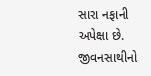સારા નફાની અપેક્ષા છે. જીવનસાથીનો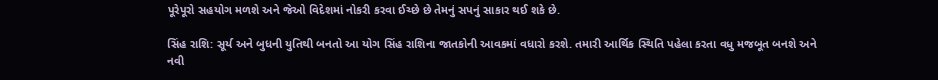પૂરેપૂરો સહયોગ મળશે અને જેઓ વિદેશમાં નોકરી કરવા ઈચ્છે છે તેમનું સપનું સાકાર થઈ શકે છે.

સિંહ રાશિ: સૂર્ય અને બુધની યુતિથી બનતો આ યોગ સિંહ રાશિના જાતકોની આવકમાં વધારો કરશે. તમારી આર્થિક સ્થિતિ પહેલા કરતા વધુ મજબૂત બનશે અને નવી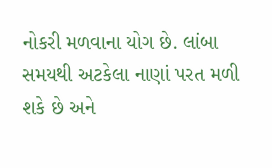નોકરી મળવાના યોગ છે. લાંબા સમયથી અટકેલા નાણાં પરત મળી શકે છે અને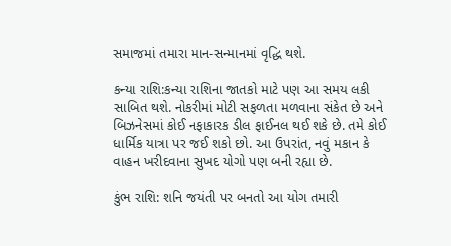સમાજમાં તમારા માન-સન્માનમાં વૃદ્ધિ થશે.

કન્યા રાશિ:કન્યા રાશિના જાતકો માટે પણ આ સમય લકી સાબિત થશે. નોકરીમાં મોટી સફળતા મળવાના સંકેત છે અને બિઝનેસમાં કોઈ નફાકારક ડીલ ફાઈનલ થઈ શકે છે. તમે કોઈ ધાર્મિક યાત્રા પર જઈ શકો છો. આ ઉપરાંત, નવું મકાન કે વાહન ખરીદવાના સુખદ યોગો પણ બની રહ્યા છે.

કુંભ રાશિ: શનિ જયંતી પર બનતો આ યોગ તમારી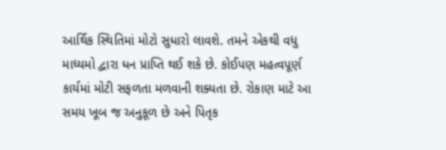આર્થિક સ્થિતિમાં મોટો સુધારો લાવશે. તમને એકથી વધુ માધ્યમો દ્વારા ધન પ્રાપ્તિ થઈ શકે છે. કોઈપણ મહત્વપૂર્ણ કાર્યમાં મોટી સફળતા મળવાની શક્યતા છે. રોકાણ માટે આ સમય ખૂબ જ અનુકૂળ છે અને પિતૃક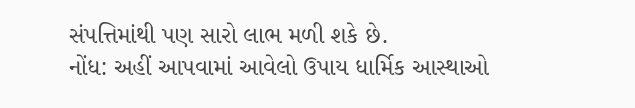સંપત્તિમાંથી પણ સારો લાભ મળી શકે છે.
નોંધ: અહીં આપવામાં આવેલો ઉપાય ધાર્મિક આસ્થાઓ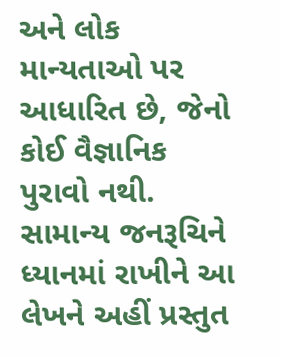અને લોક માન્યતાઓ પર આધારિત છે, જેનો કોઈ વૈજ્ઞાનિક પુરાવો નથી. સામાન્ય જનરૂચિને ધ્યાનમાં રાખીને આ લેખને અહીં પ્રસ્તુત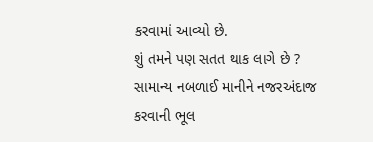કરવામાં આવ્યો છે.
શું તમને પણ સતત થાક લાગે છે ? સામાન્ય નબળાઈ માનીને નજરઅંદાજ કરવાની ભૂલ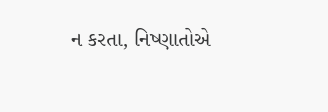ન કરતા, નિષ્ણાતોએ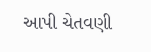આપી ચેતવણી